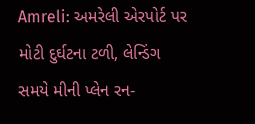Amreli: અમરેલી એરપોર્ટ પર મોટી દુર્ઘટના ટળી, લેન્ડિંગ સમયે મીની પ્લેન રન-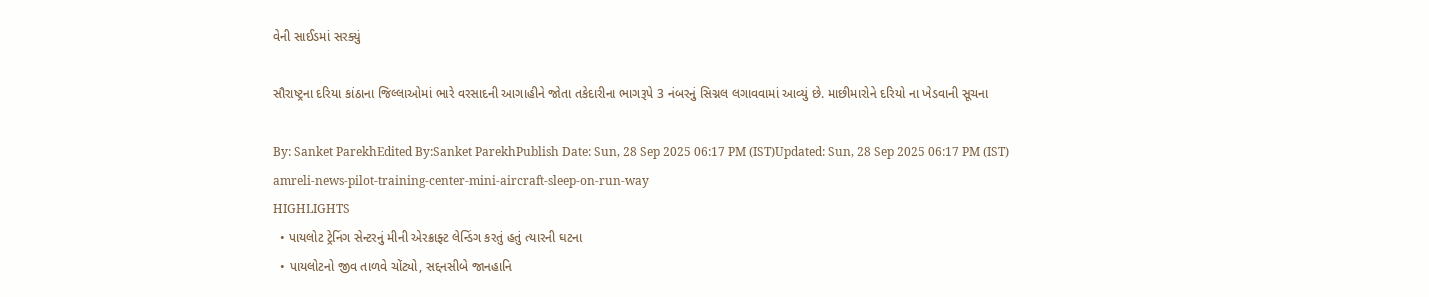વેની સાઈડમાં સરક્યું

સૌરાષ્ટ્રના દરિયા કાંઠાના જિલ્લાઓમાં ભારે વરસાદની આગાહીને જોતા તકેદારીના ભાગરૂપે 3 નંબરનું સિગ્નલ લગાવવામાં આવ્યું છે. માછીમારોને દરિયો ના ખેડવાની સૂચના

By: Sanket ParekhEdited By:Sanket ParekhPublish Date: Sun, 28 Sep 2025 06:17 PM (IST)Updated: Sun, 28 Sep 2025 06:17 PM (IST)
amreli-news-pilot-training-center-mini-aircraft-sleep-on-run-way
HIGHLIGHTS
  • પાયલોટ ટ્રેનિંગ સેન્ટરનું મીની એરક્રાફ્ટ લેન્ડિંગ કરતું હતું ત્યારની ઘટના
  • પાયલોટનો જીવ તાળવે ચોંટ્યો, સદ્દનસીબે જાનહાનિ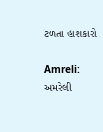ટળતા હાશકારો

Amreli: અમરેલી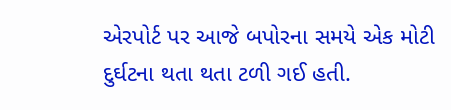એરપોર્ટ પર આજે બપોરના સમયે એક મોટી દુર્ઘટના થતા થતા ટળી ગઈ હતી.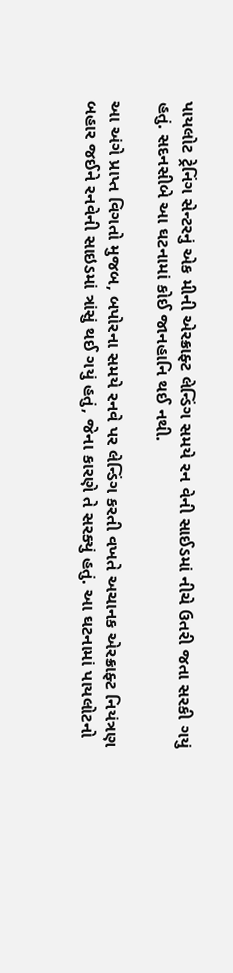પાયલોટ ટ્રેનિંગ સેન્ટરનું એક મીની એરક્રાફ્ટ લેન્ડિંગ સમયે રન વેની સાઈડમાં નીચે ઉતરી જતા સરકી ગયું હતું. સદનસીબે આ ઘટનામાં કોઈ જાનહાનિ થઈ નથી.

આ અંગે પ્રાપ્ત વિગતો મુજબ, બપોરના સમયે રનવે પર લેન્ડિંગ કરતી વખતે અચાનક એરક્રાફ્ટ નિયંત્રણ બહાર જઈને રનવેની સાઇડમાં ત્રાંસું થઈ ગયું હતું, જેના કારણે તે સરક્યું હતું. આ ઘટનામાં પાયલોટનો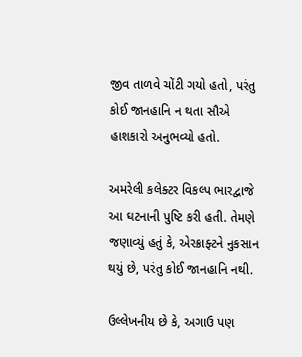જીવ તાળવે ચોંટી ગયો હતો, પરંતુ કોઈ જાનહાનિ ન થતા સૌએ હાશકારો અનુભવ્યો હતો.

અમરેલી કલેક્ટર વિકલ્પ ભારદ્વાજે આ ઘટનાની પુષ્ટિ કરી હતી. તેમણે જણાવ્યું હતું કે, એરક્રાફ્ટને નુકસાન થયું છે, પરંતુ કોઈ જાનહાનિ નથી.

ઉલ્લેખનીય છે કે, અગાઉ પણ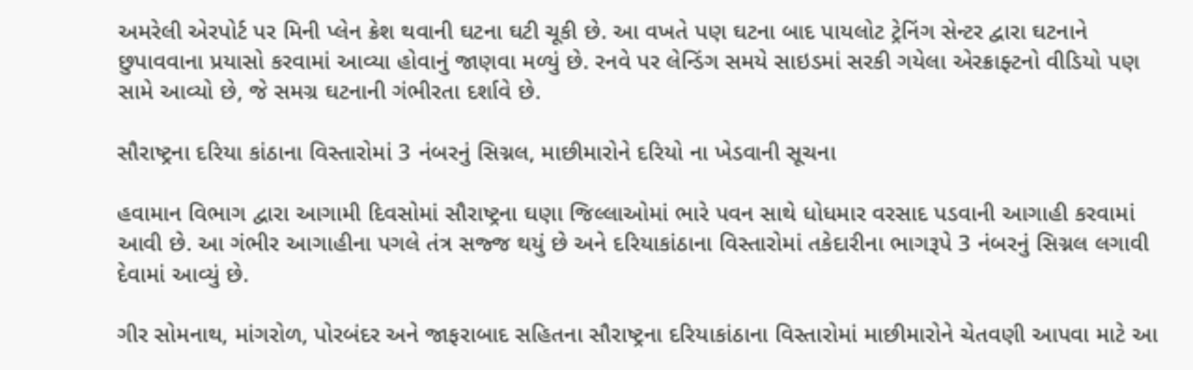અમરેલી એરપોર્ટ પર મિની પ્લેન ક્રેશ થવાની ઘટના ઘટી ચૂકી છે. આ વખતે પણ ઘટના બાદ પાયલોટ ટ્રેનિંગ સેન્ટર દ્વારા ઘટનાને છુપાવવાના પ્રયાસો કરવામાં આવ્યા હોવાનું જાણવા મળ્યું છે. રનવે પર લેન્ડિંગ સમયે સાઇડમાં સરકી ગયેલા એરક્રાફ્ટનો વીડિયો પણ સામે આવ્યો છે, જે સમગ્ર ઘટનાની ગંભીરતા દર્શાવે છે.

સૌરાષ્ટ્રના દરિયા કાંઠાના વિસ્તારોમાં 3 નંબરનું સિગ્નલ, માછીમારોને દરિયો ના ખેડવાની સૂચના

હવામાન વિભાગ દ્વારા આગામી દિવસોમાં સૌરાષ્ટ્રના ઘણા જિલ્લાઓમાં ભારે પવન સાથે ધોધમાર વરસાદ પડવાની આગાહી કરવામાં આવી છે. આ ગંભીર આગાહીના પગલે તંત્ર સજ્જ થયું છે અને દરિયાકાંઠાના વિસ્તારોમાં તકેદારીના ભાગરૂપે 3 નંબરનું સિગ્નલ લગાવી દેવામાં આવ્યું છે.

ગીર સોમનાથ, માંગરોળ, પોરબંદર અને જાફરાબાદ સહિતના સૌરાષ્ટ્રના દરિયાકાંઠાના વિસ્તારોમાં માછીમારોને ચેતવણી આપવા માટે આ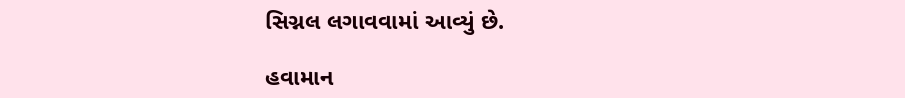સિગ્નલ લગાવવામાં આવ્યું છે.

હવામાન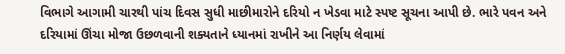વિભાગે આગામી ચારથી પાંચ દિવસ સુધી માછીમારોને દરિયો ન ખેડવા માટે સ્પષ્ટ સૂચના આપી છે. ભારે પવન અને દરિયામાં ઊંચા મોજા ઉછળવાની શક્યતાને ધ્યાનમાં રાખીને આ નિર્ણય લેવામાં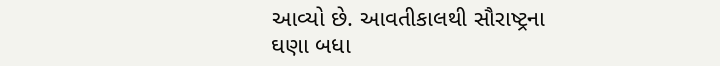આવ્યો છે. આવતીકાલથી સૌરાષ્ટ્રના ઘણા બધા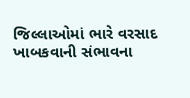જિલ્લાઓમાં ભારે વરસાદ ખાબકવાની સંભાવના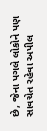છે, જેના પગલે લોકોને પણ સાવચેત રહેવા અપીલ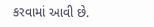કરવામાં આવી છે.